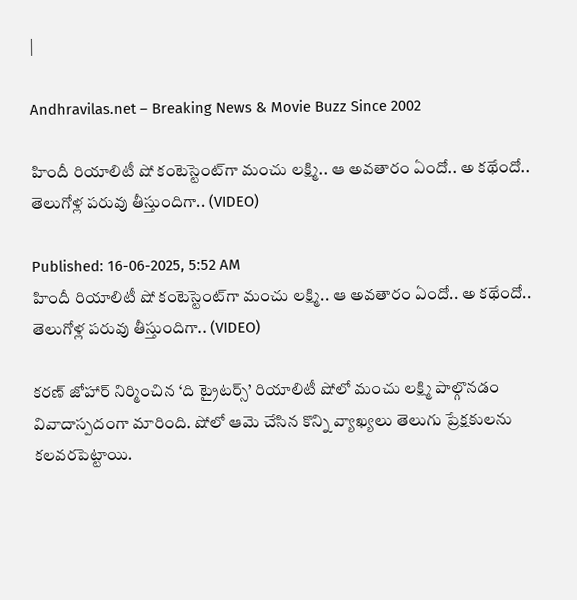|

Andhravilas.net – Breaking News & Movie Buzz Since 2002

హిందీ రియాలిటీ షో కంటెస్టెంట్‌గా మంచు లక్ష్మి.. ఆ అవతారం ఏందో.. అ కథేందో.. తెలుగోళ్ల పరువు తీస్తుందిగా.. (VIDEO)

Published: 16-06-2025, 5:52 AM
హిందీ రియాలిటీ షో కంటెస్టెంట్‌గా మంచు లక్ష్మి.. ఆ అవతారం ఏందో.. అ కథేందో.. తెలుగోళ్ల పరువు తీస్తుందిగా.. (VIDEO)

కరణ్ జోహార్ నిర్మించిన ‘ది ట్రైటర్స్’ రియాలిటీ షోలో మంచు లక్ష్మి పాల్గొనడం వివాదాస్పదంగా మారింది. షోలో ఆమె చేసిన కొన్ని వ్యాఖ్యలు తెలుగు ప్రేక్షకులను కలవరపెట్టాయి.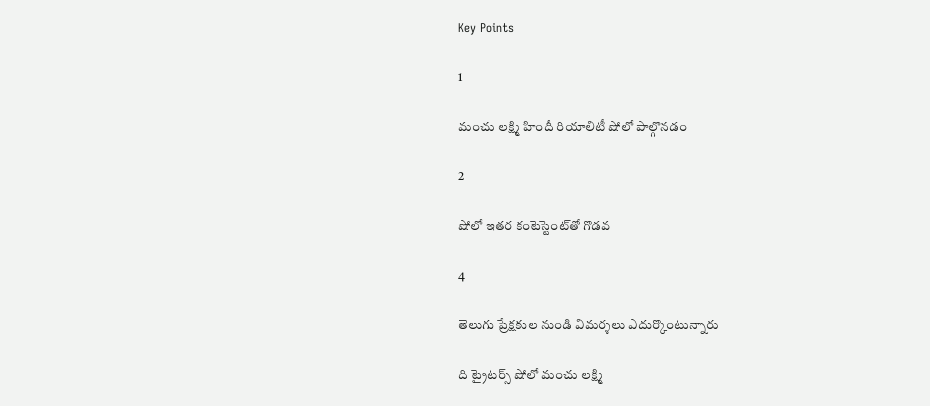Key Points

1

మంచు లక్ష్మి హిందీ రియాలిటీ షోలో పాల్గొనడం

2

షోలో ఇతర కంటెస్టెంట్‌తో గొడవ

4

తెలుగు ప్రేక్షకుల నుండి విమర్శలు ఎదుర్కొంటున్నారు

ది ట్రైటర్స్ షోలో మంచు లక్ష్మి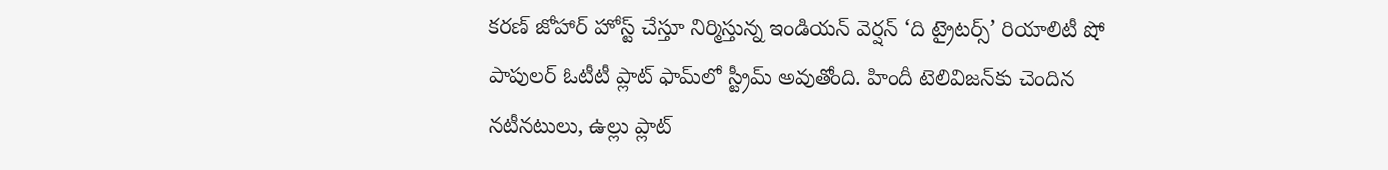కరణ్ జోహార్ హోస్ట్ చేస్తూ నిర్మిస్తున్న ఇండియన్ వెర్షన్ ‘ది ట్రైటర్స్’ రియాలిటీ షో పాపులర్ ఓటీటీ ప్లాట్ ఫామ్‌లో స్ట్రీమ్ అవుతోంది. హిందీ టెలివిజన్‌కు చెందిన నటీనటులు, ఉల్లు ప్లాట్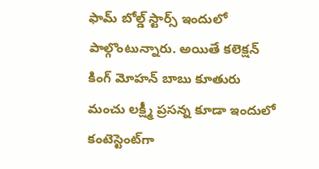ఫామ్ బోల్డ్ స్టార్స్ ఇందులో పాల్గొంటున్నారు. అయితే కలెక్షన్ కింగ్ మోహన్ బాబు కూతురు మంచు లక్ష్మీ ప్రసన్న కూడా ఇందులో కంటెస్టెంట్‌గా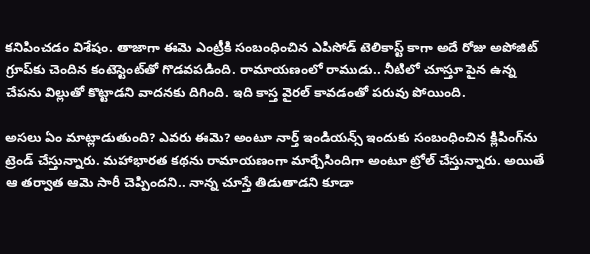కనిపించడం విశేషం. తాజాగా ఈమె ఎంట్రీకి సంబంధించిన ఎపిసోడ్ టెలికాస్ట్ కాగా అదే రోజు అపోజిట్ గ్రూప్‌కు చెందిన కంటెస్టెంట్‌తో గొడవపడింది. రామాయణంలో రాముడు.. నీటిలో చూస్తూ పైన ఉన్న చేపను విల్లుతో కొట్టాడని వాదనకు దిగింది. ఇది కాస్త వైరల్ కావడంతో పరువు పోయింది.

అసలు ఏం మాట్లాడుతుంది? ఎవరు ఈమె? అంటూ నార్త్ ఇండియన్స్ ఇందుకు సంబంధించిన క్లిపింగ్‌ను ట్రెండ్ చేస్తున్నారు. మహాభారత కథను రామాయణంగా మార్చేసిందిగా అంటూ ట్రోల్ చేస్తున్నారు. అయితే ఆ తర్వాత ఆమె సారీ చెప్పిందని.. నాన్న చూస్తే తిడుతాడని కూడా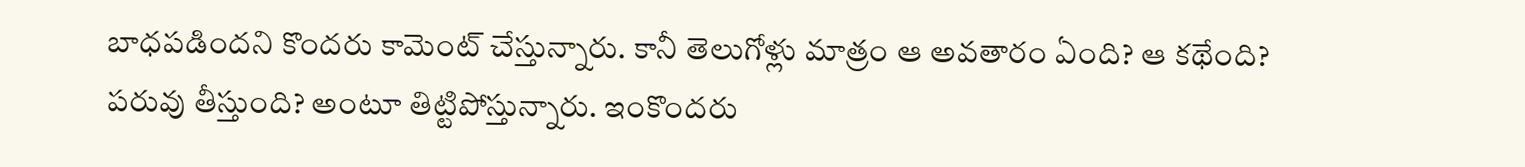బాధపడిందని కొందరు కామెంట్ చేస్తున్నారు. కానీ తెలుగోళ్లు మాత్రం ఆ అవతారం ఏంది? ఆ కథేంది? పరువు తీస్తుంది? అంటూ తిట్టిపోస్తున్నారు. ఇంకొందరు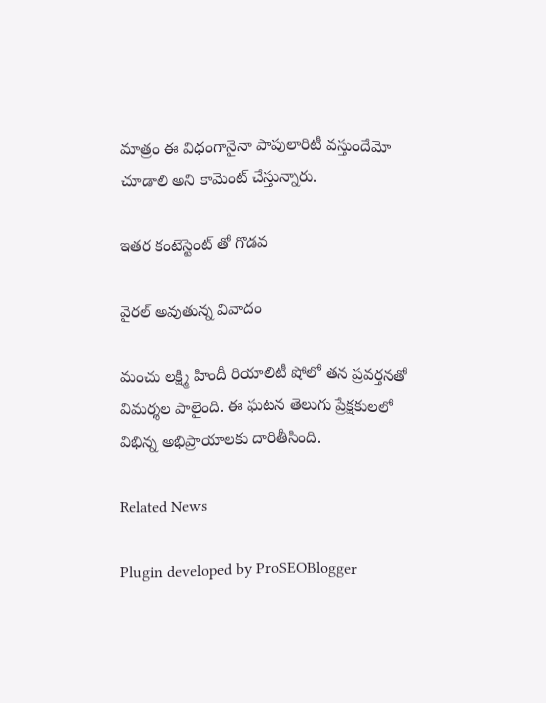మాత్రం ఈ విధంగానైనా పాపులారిటీ వస్తుందేమో చూడాలి అని కామెంట్ చేస్తున్నారు.

ఇతర కంటెస్టెంట్ తో గొడవ

వైరల్ అవుతున్న వివాదం

మంచు లక్ష్మి హిందీ రియాలిటీ షోలో తన ప్రవర్తనతో విమర్శల పాలైంది. ఈ ఘటన తెలుగు ప్రేక్షకులలో విభిన్న అభిప్రాయాలకు దారితీసింది.

Related News

Plugin developed by ProSEOBlogger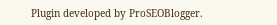Plugin developed by ProSEOBlogger.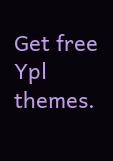Get free Ypl themes.